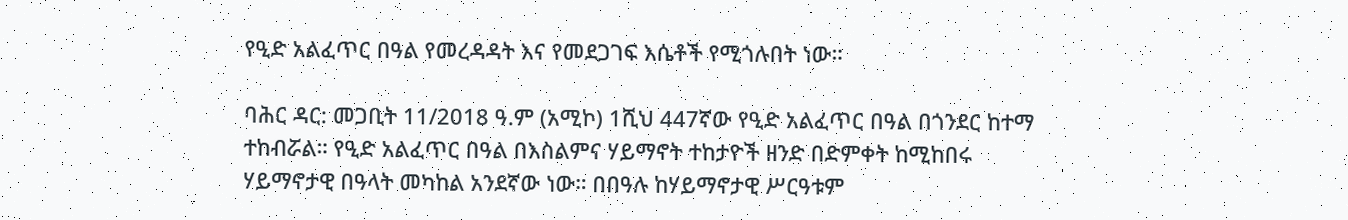የዒድ አልፈጥር በዓል የመረዳዳት እና የመደጋገፍ እሴቶች የሚጎሉበት ነው።

ባሕር ዳር: መጋቢት 11/2018 ዓ.ም (አሚኮ) 1ሺህ 447ኛው የዒድ አልፈጥር በዓል በጎንደር ከተማ ተከብሯል። የዒድ አልፈጥር በዓል በእስልምና ሃይማኖት ተከታዮች ዘንድ በድምቀት ከሚከበሩ ሃይማኖታዊ በዓላት መካከል አንደኛው ነው። በበዓሉ ከሃይማኖታዊ ሥርዓቱም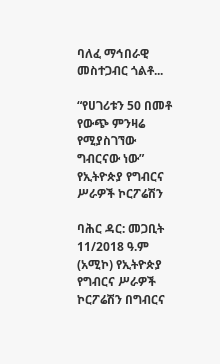ባለፈ ማኅበራዊ መስተጋብር ጎልቶ...

“የሀገሪቱን 50 በመቶ የውጭ ምንዛሬ የሚያስገኘው ግብርናው ነው” የኢትዮጵያ የግብርና ሥራዎች ኮርፖሬሽን

ባሕር ዳር: መጋቢት 11/2018 ዓ.ም (አሚኮ) የኢትዮጵያ የግብርና ሥራዎች ኮርፖሬሽን በግብርና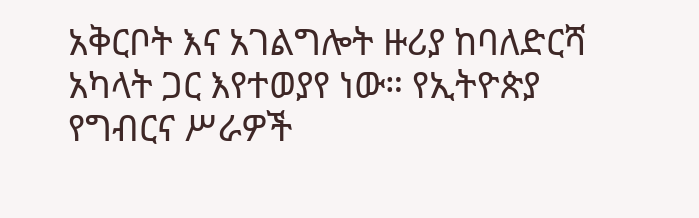አቅርቦት እና አገልግሎት ዙሪያ ከባለድርሻ አካላት ጋር እየተወያየ ነው። የኢትዮጵያ የግብርና ሥራዎች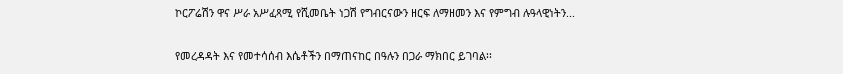ኮርፖሬሽን ዋና ሥራ አሥፈጻሚ የሺመቤት ነጋሽ የግብርናውን ዘርፍ ለማዘመን እና የምግብ ሉዓላዊነትን...

የመረዳዳት እና የመተሳሰብ እሴቶችን በማጠናከር በዓሉን በጋራ ማክበር ይገባል፡፡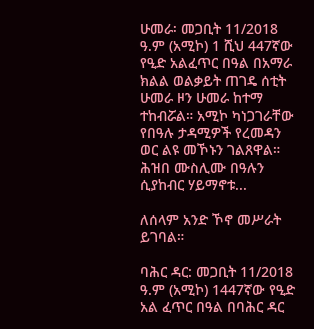ሁመራ፡ መጋቢት 11/2018 ዓ.ም (አሚኮ) 1 ሺህ 447ኛው የዒድ አልፈጥር በዓል በአማራ ክልል ወልቃይት ጠገዴ ሰቲት ሁመራ ዞን ሁመራ ከተማ ተከብሯል። አሚኮ ካነጋገራቸው የበዓሉ ታዳሚዎች የረመዳን ወር ልዩ መኾኑን ገልጸዋል። ሕዝበ ሙስሊሙ በዓሉን ሲያከብር ሃይማኖቱ...

ለሰላም አንድ ኾኖ መሥራት ይገባል።

ባሕር ዳር: መጋቢት 11/2018 ዓ.ም (አሚኮ) 1447ኛው የዒድ አል ፈጥር በዓል በባሕር ዳር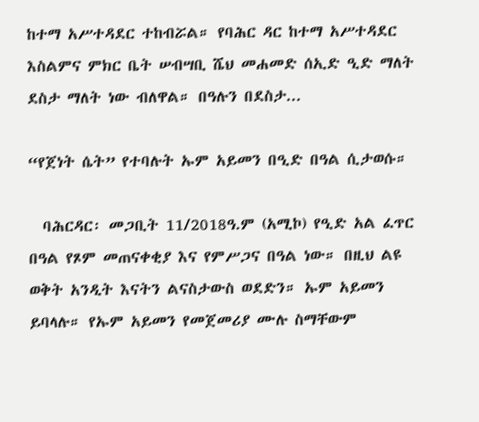ከተማ አሥተዳደር ተከብሯል። የባሕር ዳር ከተማ አሥተዳደር እስልምና ምክር ቤት ሠብሣቢ ሼህ መሐመድ ሰኢድ ዒድ ማለት ደስታ ማለት ነው ብለዋል። በዓሉን በደስታ...

“የጀነት ሴት” የተባሉት ኡም አይመን በዒድ በዓል ሲታወሱ።

  ባሕርዳር፡ መጋቢት 11/2018ዓ.ም (አሚኮ) የዒድ አል ፈጥር በዓል የጾም መጠናቀቂያ እና የምሥጋና በዓል ነው። በዚህ ልዩ ወቅት አንዲት እናትን ልናስታውስ ወደድን። ኡም አይመን ይባላሉ። የኡም አይመን የመጀመሪያ ሙሉ ስማቸውም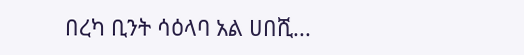በረካ ቢንት ሳዕላባ አል ሀበሺ...